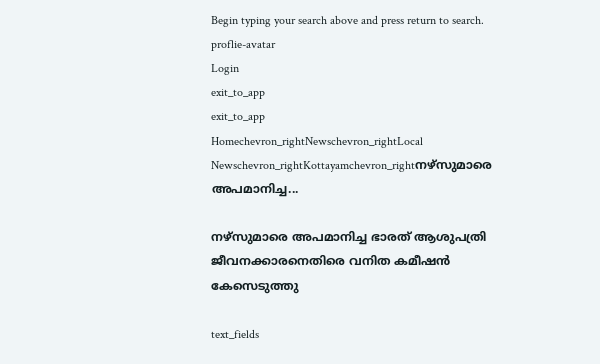Begin typing your search above and press return to search.
proflie-avatar
Login
exit_to_app
exit_to_app
Homechevron_rightNewschevron_rightLocal Newschevron_rightKottayamchevron_rightനഴ്‌സുമാരെ അപമാനിച്ച...

നഴ്‌സുമാരെ അപമാനിച്ച ഭാരത് ആശുപത്രി ജീവനക്കാരനെതിരെ വനിത കമീഷൻ കേസെടുത്തു

text_fields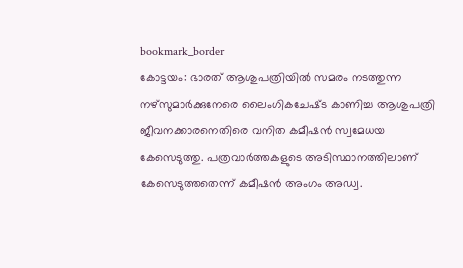bookmark_border
കോട്ടയം: ഭാരത് ആശുപത്രിയിൽ സമരം നടത്തുന്ന നഴ്‌സുമാർക്കുനേരെ ലൈംഗികചേഷ്‌ട കാണിച്ച ആശുപത്രി ജീവനക്കാരനെതിരെ വനിത കമീഷൻ സ്വമേധയ കേസെടുത്തു. പത്രവാർത്തകളുടെ അടിസ്ഥാനത്തിലാണ് കേസെടുത്തതെന്ന് കമീഷൻ അംഗം അഡ്വ.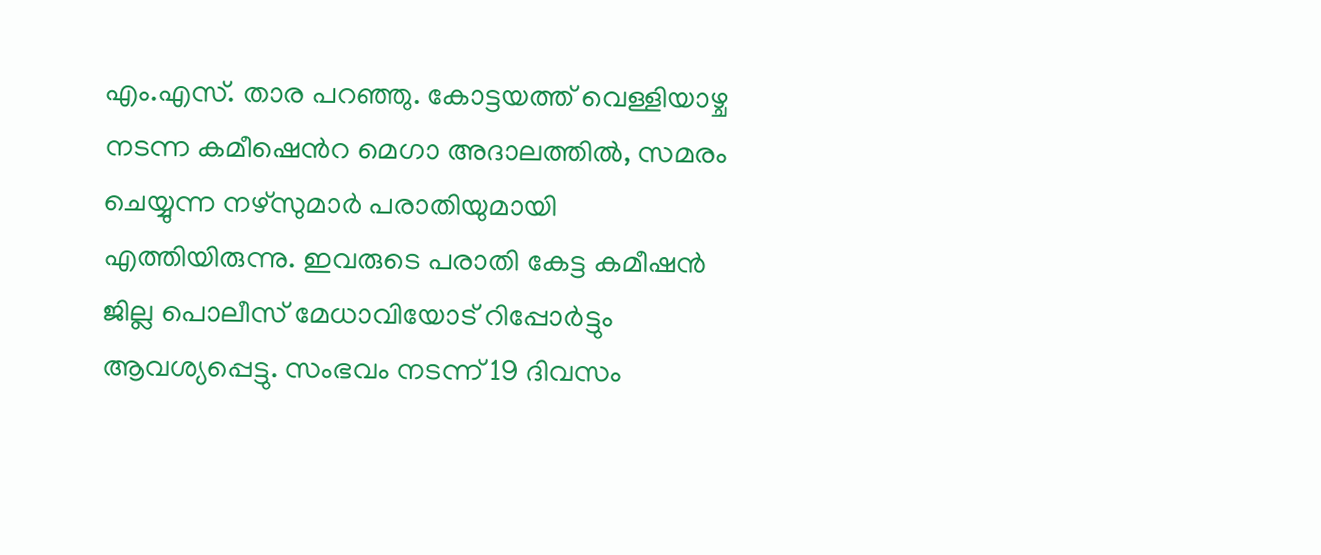എം.എസ്. താര പറഞ്ഞു. കോട്ടയത്ത് വെള്ളിയാഴ്ച നടന്ന കമീഷെൻറ മെഗാ അദാലത്തിൽ, സമരം ചെയ്യുന്ന നഴ്സുമാർ പരാതിയുമായി എത്തിയിരുന്നു. ഇവരുടെ പരാതി കേട്ട കമീഷൻ ജില്ല പൊലീസ് മേധാവിയോട് റിപ്പോർട്ടും ആവശ്യപ്പെട്ടു. സംഭവം നടന്ന് 19 ദിവസം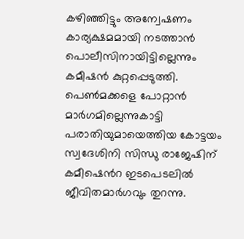കഴിഞ്ഞിട്ടും അന്വേഷണം കാര്യക്ഷമമായി നടത്താൻ പൊലീസിനായിട്ടില്ലെന്നും കമീഷൻ കുറ്റപ്പെടുത്തി. പെൺമക്കളെ പോറ്റാൻ മാർഗമില്ലെന്നുകാട്ടി പരാതിയുമായെത്തിയ കോട്ടയം സ്വദേശിനി സിന്ധു രാജേഷിന് കമീഷെൻറ ഇടപെടലിൽ ജീവിതമാർഗവും തുറന്നു.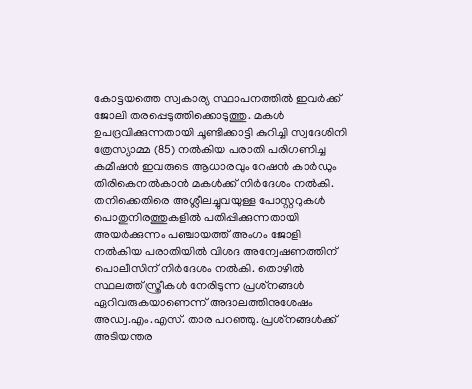കോട്ടയത്തെ സ്വകാര്യ സ്ഥാപനത്തിൽ ഇവർക്ക് ജോലി തരപ്പെടുത്തിക്കൊടുത്തു. മകൾ ഉപദ്രവിക്കുന്നതായി ചൂണ്ടിക്കാട്ടി കുറിച്ചി സ്വദേശിനി ത്രേസ്യാമ്മ (85) നൽകിയ പരാതി പരിഗണിച്ച കമീഷൻ ഇവരുടെ ആധാരവും റേഷൻ കാർഡും തിരികെനൽകാൻ മകൾക്ക് നിർദേശം നൽകി. തനിക്കെതിരെ അശ്ലീലച്ചുവയുള്ള പോസ്റ്ററുകൾ പൊതുനിരത്തുകളിൽ പതിപ്പിക്കുന്നതായി അയർക്കുന്നം പഞ്ചായത്ത് അംഗം ജോളി നൽകിയ പരാതിയിൽ വിശദ അന്വേഷണത്തിന് പൊലീസിന് നിർദേശം നൽകി. തൊഴിൽ സ്ഥലത്ത് സ്ത്രീകൾ നേരിടുന്ന പ്രശ്‌നങ്ങൾ ഏറിവരുകയാണെന്ന് അദാലത്തിനുശേഷം അഡ്വ.എം.എസ്. താര പറഞ്ഞു. പ്രശ്‌നങ്ങൾക്ക് അടിയന്തര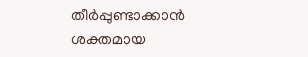തീർപ്പുണ്ടാക്കാൻ ശക്തമായ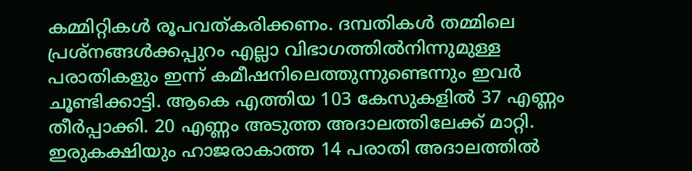കമ്മിറ്റികൾ രൂപവത്കരിക്കണം. ദമ്പതികൾ തമ്മിലെ പ്രശ്‌നങ്ങൾക്കപ്പുറം എല്ലാ വിഭാഗത്തിൽനിന്നുമുള്ള പരാതികളും ഇന്ന് കമീഷനിലെത്തുന്നുണ്ടെന്നും ഇവർ ചൂണ്ടിക്കാട്ടി. ആകെ എത്തിയ 103 കേസുകളിൽ 37 എണ്ണം തീർപ്പാക്കി. 20 എണ്ണം അടുത്ത അദാലത്തിലേക്ക് മാറ്റി. ഇരുകക്ഷിയും ഹാജരാകാത്ത 14 പരാതി അദാലത്തിൽ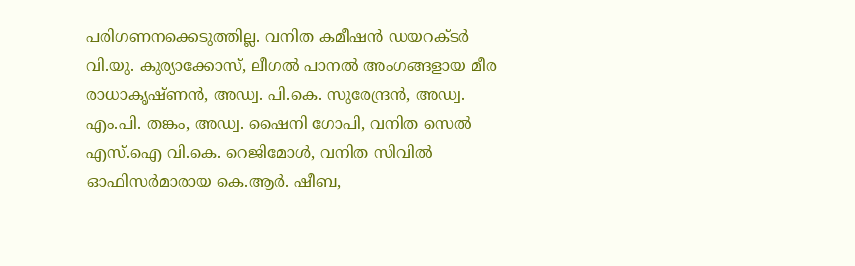പരിഗണനക്കെടുത്തില്ല. വനിത കമീഷൻ ഡയറക്ടർ വി.യു. കുര്യാക്കോസ്, ലീഗൽ പാനൽ അംഗങ്ങളായ മീര രാധാകൃഷ്ണൻ, അഡ്വ. പി.കെ. സുരേന്ദ്രൻ, അഡ്വ. എം.പി. തങ്കം, അഡ്വ. ഷൈനി ഗോപി, വനിത സെൽ എസ്.ഐ വി.കെ. റെജിമോൾ, വനിത സിവിൽ ഓഫിസർമാരായ കെ.ആർ. ഷീബ,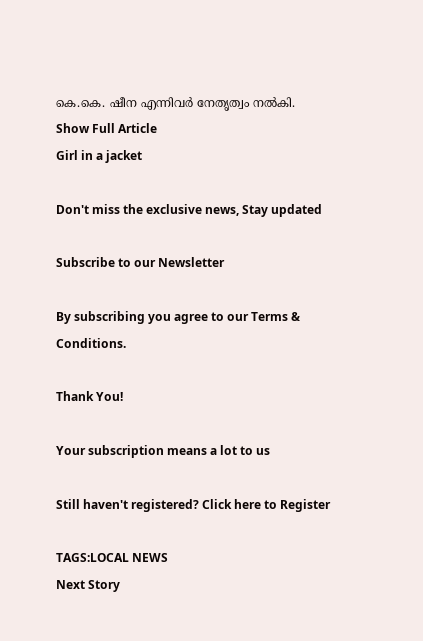കെ.കെ. ഷീന എന്നിവർ നേതൃത്വം നൽകി.
Show Full Article
Girl in a jacket

Don't miss the exclusive news, Stay updated

Subscribe to our Newsletter

By subscribing you agree to our Terms & Conditions.

Thank You!

Your subscription means a lot to us

Still haven't registered? Click here to Register

TAGS:LOCAL NEWS
Next Story